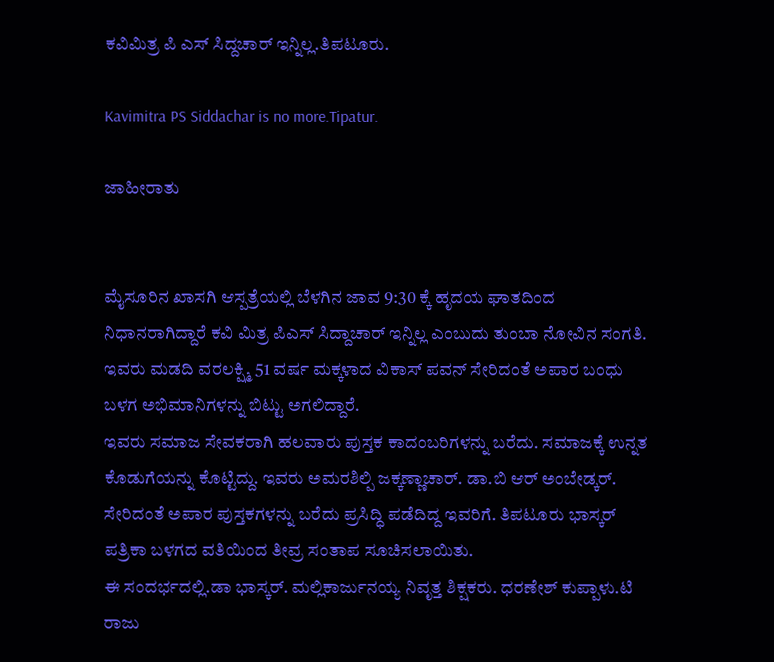ಕವಿಮಿತ್ರ ಪಿ ಎಸ್ ಸಿದ್ದಚಾರ್ ಇನ್ನಿಲ್ಲ.ತಿಪಟೂರು.

Kavimitra PS Siddachar is no more.Tipatur.

ಜಾಹೀರಾತು


ಮೈಸೂರಿನ ಖಾಸಗಿ ಆಸ್ಪತ್ರೆಯಲ್ಲಿ ಬೆಳಗಿನ ಜಾವ 9:30 ಕ್ಕೆ ಹೃದಯ ಘಾತದಿಂದ ನಿಧಾನರಾಗಿದ್ದಾರೆ ಕವಿ ಮಿತ್ರ ಪಿಎಸ್ ಸಿದ್ದಾಚಾರ್ ಇನ್ನಿಲ್ಲ ಎಂಬುದು ತುಂಬಾ ನೋವಿನ ಸಂಗತಿ. ಇವರು ಮಡದಿ ವರಲಕ್ಷ್ಮಿ 51 ವರ್ಷ ಮಕ್ಕಳಾದ ವಿಕಾಸ್ ಪವನ್ ಸೇರಿದಂತೆ ಅಪಾರ ಬಂಧು ಬಳಗ ಅಭಿಮಾನಿಗಳನ್ನು ಬಿಟ್ಟು ಅಗಲಿದ್ದಾರೆ.
ಇವರು ಸಮಾಜ ಸೇವಕರಾಗಿ ಹಲವಾರು ಪುಸ್ತಕ ಕಾದಂಬರಿಗಳನ್ನು ಬರೆದು. ಸಮಾಜಕ್ಕೆ ಉನ್ನತ ಕೊಡುಗೆಯನ್ನು ಕೊಟ್ಟಿದ್ದು. ಇವರು ಅಮರಶಿಲ್ಪಿ ಜಕ್ಕಣ್ಣಾಚಾರ್. ಡಾ.ಬಿ ಆರ್ ಅಂಬೇಡ್ಕರ್. ಸೇರಿದಂತೆ ಅಪಾರ ಪುಸ್ತಕಗಳನ್ನು ಬರೆದು ಪ್ರಸಿದ್ಧಿ ಪಡೆದಿದ್ದ ಇವರಿಗೆ. ತಿಪಟೂರು ಭಾಸ್ಕರ್ ಪತ್ರಿಕಾ ಬಳಗದ ವತಿಯಿಂದ ತೀವ್ರ ಸಂತಾಪ ಸೂಚಿಸಲಾಯಿತು.
ಈ ಸಂದರ್ಭದಲ್ಲಿ.ಡಾ ಭಾಸ್ಕರ್. ಮಲ್ಲಿಕಾರ್ಜುನಯ್ಯ ನಿವೃತ್ತ ಶಿಕ್ಷಕರು. ಧರಣೇಶ್ ಕುಪ್ಪಾಳು.ಟಿ ರಾಜು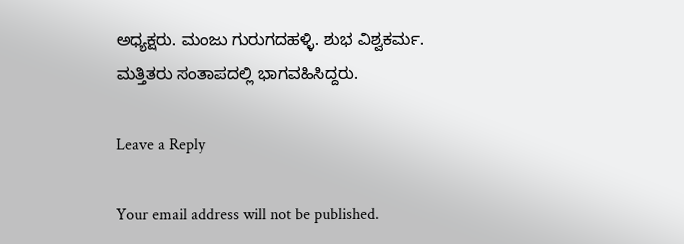ಅಧ್ಯಕ್ಷರು. ಮಂಜು ಗುರುಗದಹಳ್ಳಿ. ಶುಭ ವಿಶ್ವಕರ್ಮ. ಮತ್ತಿತರು ಸಂತಾಪದಲ್ಲಿ ಭಾಗವಹಿಸಿದ್ದರು.

Leave a Reply

Your email address will not be published.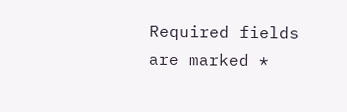Required fields are marked *